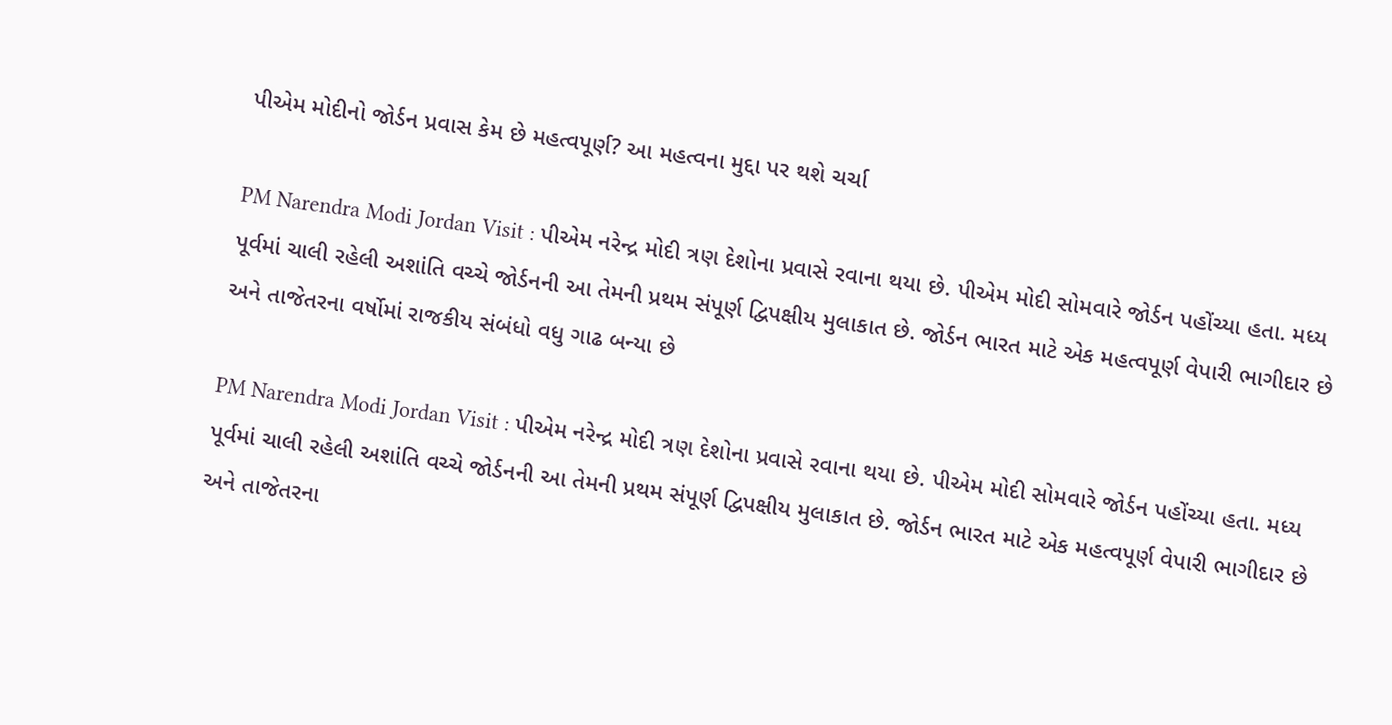પીએમ મોદીનો જોર્ડન પ્રવાસ કેમ છે મહત્વપૂર્ણ? આ મહત્વના મુદ્દા પર થશે ચર્ચા

PM Narendra Modi Jordan Visit : પીએમ નરેન્દ્ર મોદી ત્રણ દેશોના પ્રવાસે રવાના થયા છે. પીએમ મોદી સોમવારે જોર્ડન પહોંચ્યા હતા. મધ્ય પૂર્વમાં ચાલી રહેલી અશાંતિ વચ્ચે જોર્ડનની આ તેમની પ્રથમ સંપૂર્ણ દ્વિપક્ષીય મુલાકાત છે. જોર્ડન ભારત માટે એક મહત્વપૂર્ણ વેપારી ભાગીદાર છે અને તાજેતરના વર્ષોમાં રાજકીય સંબંધો વધુ ગાઢ બન્યા છે

PM Narendra Modi Jordan Visit : પીએમ નરેન્દ્ર મોદી ત્રણ દેશોના પ્રવાસે રવાના થયા છે. પીએમ મોદી સોમવારે જોર્ડન પહોંચ્યા હતા. મધ્ય પૂર્વમાં ચાલી રહેલી અશાંતિ વચ્ચે જોર્ડનની આ તેમની પ્રથમ સંપૂર્ણ દ્વિપક્ષીય મુલાકાત છે. જોર્ડન ભારત માટે એક મહત્વપૂર્ણ વેપારી ભાગીદાર છે અને તાજેતરના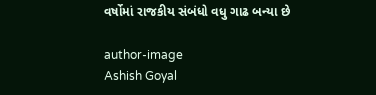વર્ષોમાં રાજકીય સંબંધો વધુ ગાઢ બન્યા છે

author-image
Ashish Goyal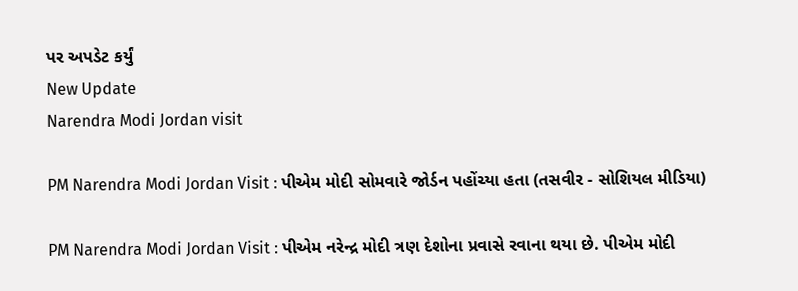પર અપડેટ કર્યું
New Update
Narendra Modi Jordan visit

PM Narendra Modi Jordan Visit : પીએમ મોદી સોમવારે જોર્ડન પહોંચ્યા હતા (તસવીર - સોશિયલ મીડિયા)

PM Narendra Modi Jordan Visit : પીએમ નરેન્દ્ર મોદી ત્રણ દેશોના પ્રવાસે રવાના થયા છે. પીએમ મોદી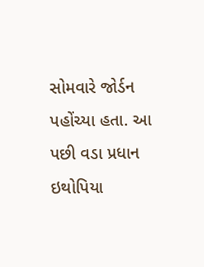સોમવારે જોર્ડન પહોંચ્યા હતા. આ પછી વડા પ્રધાન ઇથોપિયા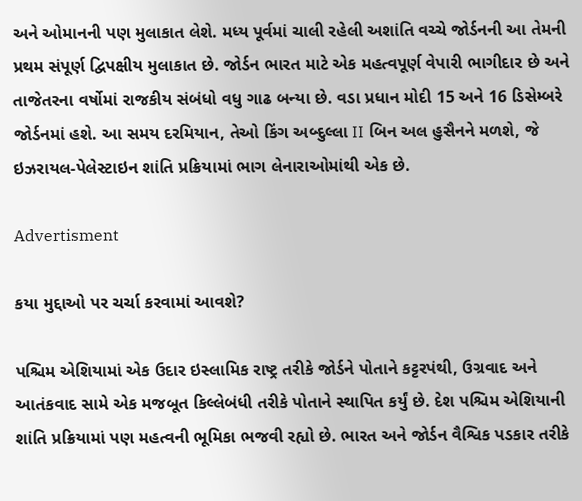અને ઓમાનની પણ મુલાકાત લેશે. મધ્ય પૂર્વમાં ચાલી રહેલી અશાંતિ વચ્ચે જોર્ડનની આ તેમની પ્રથમ સંપૂર્ણ દ્વિપક્ષીય મુલાકાત છે. જોર્ડન ભારત માટે એક મહત્વપૂર્ણ વેપારી ભાગીદાર છે અને તાજેતરના વર્ષોમાં રાજકીય સંબંધો વધુ ગાઢ બન્યા છે. વડા પ્રધાન મોદી 15 અને 16 ડિસેમ્બરે જોર્ડનમાં હશે. આ સમય દરમિયાન, તેઓ કિંગ અબ્દુલ્લા II બિન અલ હુસૈનને મળશે, જે ઇઝરાયલ-પેલેસ્ટાઇન શાંતિ પ્રક્રિયામાં ભાગ લેનારાઓમાંથી એક છે.

Advertisment

કયા મુદ્દાઓ પર ચર્ચા કરવામાં આવશે?

પશ્ચિમ એશિયામાં એક ઉદાર ઇસ્લામિક રાષ્ટ્ર તરીકે જોર્ડને પોતાને કટ્ટરપંથી, ઉગ્રવાદ અને આતંકવાદ સામે એક મજબૂત કિલ્લેબંધી તરીકે પોતાને સ્થાપિત કર્યું છે. દેશ પશ્ચિમ એશિયાની શાંતિ પ્રક્રિયામાં પણ મહત્વની ભૂમિકા ભજવી રહ્યો છે. ભારત અને જોર્ડન વૈશ્વિક પડકાર તરીકે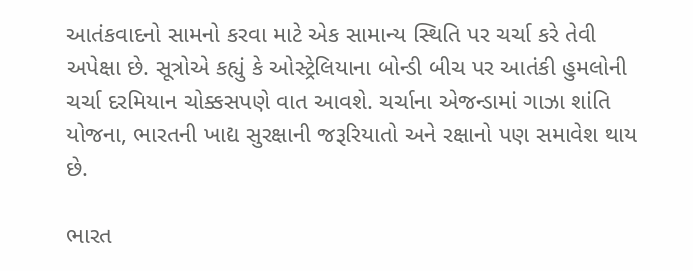આતંકવાદનો સામનો કરવા માટે એક સામાન્ય સ્થિતિ પર ચર્ચા કરે તેવી અપેક્ષા છે. સૂત્રોએ કહ્યું કે ઓસ્ટ્રેલિયાના બોન્ડી બીચ પર આતંકી હુમલોની ચર્ચા દરમિયાન ચોક્કસપણે વાત આવશે. ચર્ચાના એજન્ડામાં ગાઝા શાંતિ યોજના, ભારતની ખાદ્ય સુરક્ષાની જરૂરિયાતો અને રક્ષાનો પણ સમાવેશ થાય છે.

ભારત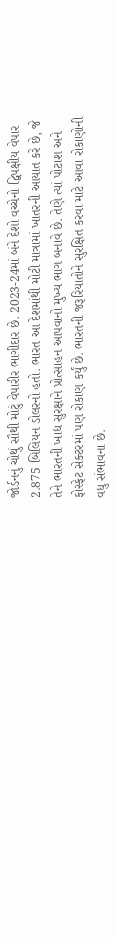જોર્ડનનું ચોથું સૌથી મોટું વેપારીર ભાગીદાર છે. 2023-24માં બંને દેશો વચ્ચેનો દ્વિપક્ષીય વેપાર 2.875 બિલિયન ડોલરનો હતો. ભારત આ દેશમાંથી મોટી માત્રામાં ખાતરની આયાત કરે છે, જે તેને ભારતની ખાદ્ય સુરક્ષાને પ્રોત્સાહન આપવાનો મુખ્ય ભાગ બનાવે છે. તેણે ત્યાં પોટાશ અને ફોસ્ફેટ સેક્ટરમાં પણ રોકાણ કર્યું છે. ભારતની જરૂરિયાતોને સુરક્ષિત કરવા માટે આવા રોકાણોની વધુ સંભાવના છે.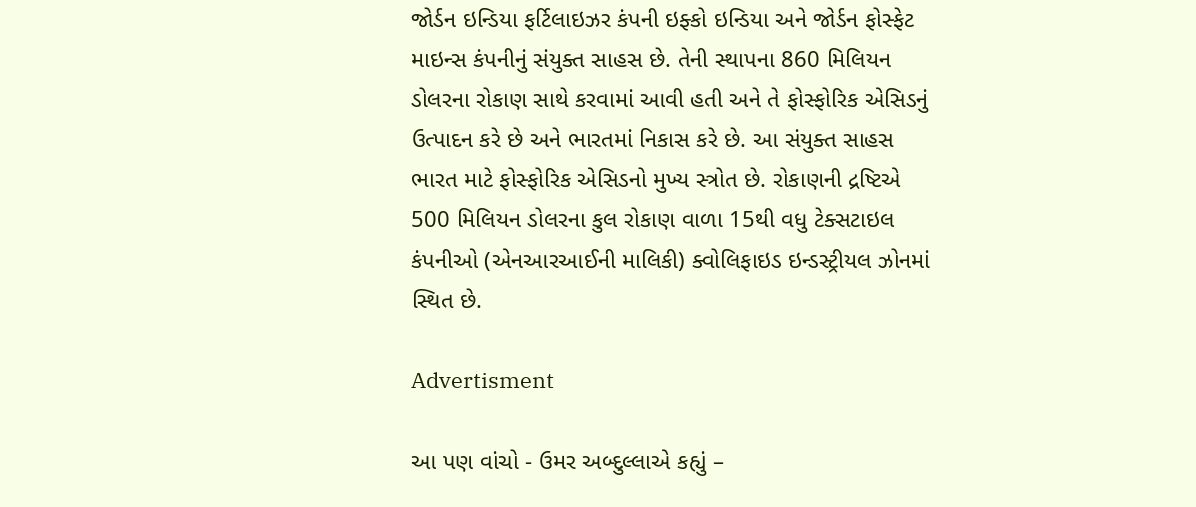જોર્ડન ઇન્ડિયા ફર્ટિલાઇઝર કંપની ઇફ્કો ઇન્ડિયા અને જોર્ડન ફોસ્ફેટ માઇન્સ કંપનીનું સંયુક્ત સાહસ છે. તેની સ્થાપના 860 મિલિયન ડોલરના રોકાણ સાથે કરવામાં આવી હતી અને તે ફોસ્ફોરિક એસિડનું ઉત્પાદન કરે છે અને ભારતમાં નિકાસ કરે છે. આ સંયુક્ત સાહસ ભારત માટે ફોસ્ફોરિક એસિડનો મુખ્ય સ્ત્રોત છે. રોકાણની દ્રષ્ટિએ 500 મિલિયન ડોલરના કુલ રોકાણ વાળા 15થી વધુ ટેક્સટાઇલ કંપનીઓ (એનઆરઆઈની માલિકી) ક્વોલિફાઇડ ઇન્ડસ્ટ્રીયલ ઝોનમાં સ્થિત છે.

Advertisment

આ પણ વાંચો - ઉમર અબ્દુલ્લાએ કહ્યું –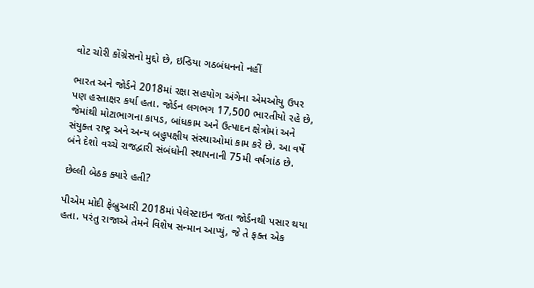વોટ ચોરી કોંગ્રેસનો મુદ્દો છે, ઇન્ડિયા ગઠબંધનનો નહીં

ભારત અને જોર્ડને 2018માં રક્ષા સહયોગ અંગેના એમઓયુ ઉપર પણ હસ્તાક્ષર કર્યા હતા. જોર્ડન લગભગ 17,500 ભારતીયો રહે છે, જેમાંથી મોટાભાગના કાપડ, બાંધકામ અને ઉત્પાદન ક્ષેત્રોમાં અને સંયુક્ત રાષ્ટ્ર અને અન્ય બહુપક્ષીય સંસ્થાઓમાં કામ કરે છે. આ વર્ષે બંને દેશો વચ્ચે રાજદ્વારી સંબંધોની સ્થાપનાની 75મી વર્ષગાંઠ છે.

છેલ્લી બેઠક ક્યારે હતી?

પીએમ મોદી ફેબ્રુઆરી 2018માં પેલેસ્ટાઇન જતા જોર્ડનથી પસાર થયા હતા. પરંતુ રાજાએ તેમને વિશેષ સન્માન આપ્યું, જે તે ફક્ત એક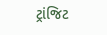ટ્રાંજિટ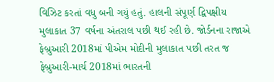વિઝિટ કરતાં વધુ બની ગયું હતું. હાલની સંપૂર્ણ દ્વિપક્ષીય મુલાકાત 37 વર્ષના અંતરાલ પછી થઈ રહી છે. જોર્ડનના રાજાએ ફેબ્રુઆરી 2018માં પીએમ મોદીની મુલાકાત પછી તરત જ ફેબ્રુઆરી-માર્ચ 2018માં ભારતની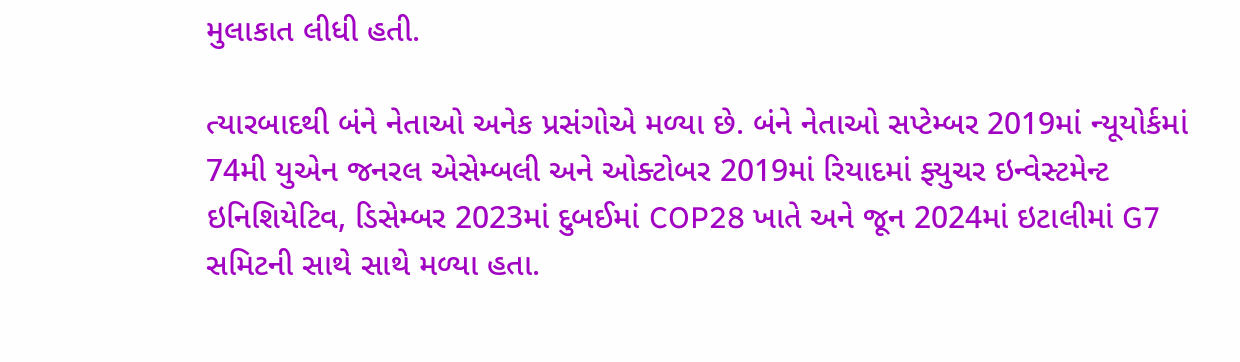મુલાકાત લીધી હતી.

ત્યારબાદથી બંને નેતાઓ અનેક પ્રસંગોએ મળ્યા છે. બંને નેતાઓ સપ્ટેમ્બર 2019માં ન્યૂયોર્કમાં 74મી યુએન જનરલ એસેમ્બલી અને ઓક્ટોબર 2019માં રિયાદમાં ફ્યુચર ઇન્વેસ્ટમેન્ટ ઇનિશિયેટિવ, ડિસેમ્બર 2023માં દુબઈમાં COP28 ખાતે અને જૂન 2024માં ઇટાલીમાં G7 સમિટની સાથે સાથે મળ્યા હતા.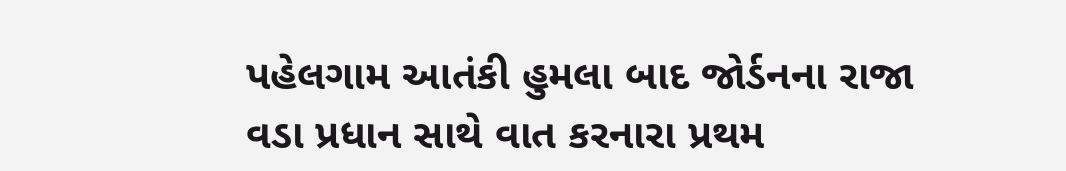પહેલગામ આતંકી હુમલા બાદ જોર્ડનના રાજા વડા પ્રધાન સાથે વાત કરનારા પ્રથમ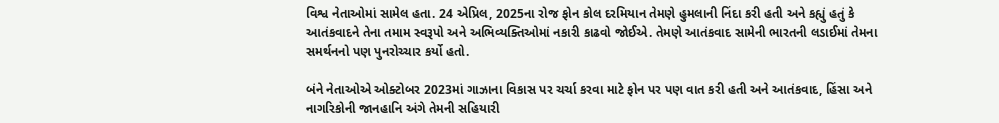વિશ્વ નેતાઓમાં સામેલ હતા. 24 એપ્રિલ, 2025ના રોજ ફોન કોલ દરમિયાન તેમણે હુમલાની નિંદા કરી હતી અને કહ્યું હતું કે આતંકવાદને તેના તમામ સ્વરૂપો અને અભિવ્યક્તિઓમાં નકારી કાઢવો જોઈએ. તેમણે આતંકવાદ સામેની ભારતની લડાઈમાં તેમના સમર્થનનો પણ પુનરોચ્ચાર કર્યો હતો.

બંને નેતાઓએ ઓક્ટોબર 2023માં ગાઝાના વિકાસ પર ચર્ચા કરવા માટે ફોન પર પણ વાત કરી હતી અને આતંકવાદ, હિંસા અને નાગરિકોની જાનહાનિ અંગે તેમની સહિયારી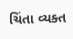ચિંતા વ્યક્ત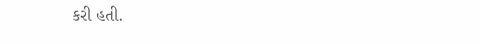કરી હતી.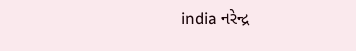india નરેન્દ્ર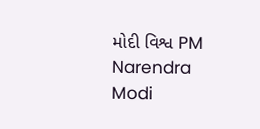મોદી વિશ્વ PM Narendra Modi